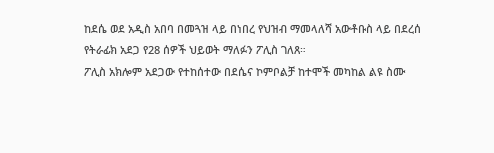ከደሴ ወደ አዲስ አበባ በመጓዝ ላይ በነበረ የህዝብ ማመላለሻ አውቶቡስ ላይ በደረሰ የትራፊክ አደጋ የ28 ሰዎች ህይወት ማለፉን ፖሊስ ገለጸ።
ፖሊስ አክሎም አደጋው የተከሰተው በደሴና ኮምቦልቻ ከተሞች መካከል ልዩ ስሙ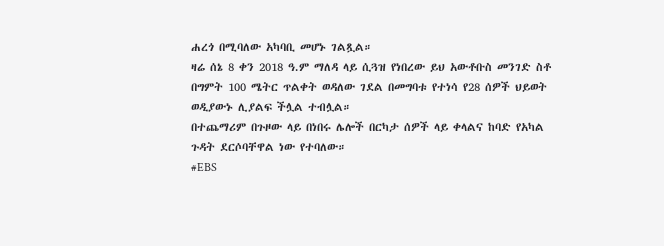ሐረጎ በሚባለው አካባቢ መሆኑ ገልጿል።
ዛሬ ሰኔ 8 ቀን 2018 ዓ.ም ማለዳ ላይ ሲጓዝ የነበረው ይህ አውቶቡስ መንገድ ስቶ በግምት 100 ሜትር ጥልቀት ወዳለው ገደል በመግባቱ የተነሳ የ28 ሰዎች ህይወት ወዲያውኑ ሊያልፍ ችሏል ተብሏል።
በተጨማሪም በጉዞው ላይ በነበሩ ሌሎች በርካታ ሰዎች ላይ ቀላልና ከባድ የአካል ጉዳት ደርሶባቸዋል ነው የተባለው።
#EBS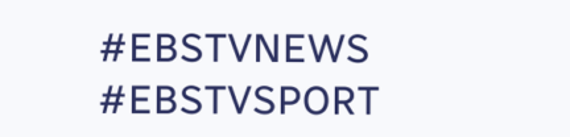#EBSTVNEWS
#EBSTVSPORT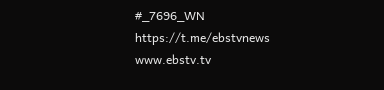#_7696_WN
https://t.me/ebstvnews
www.ebstv.tv